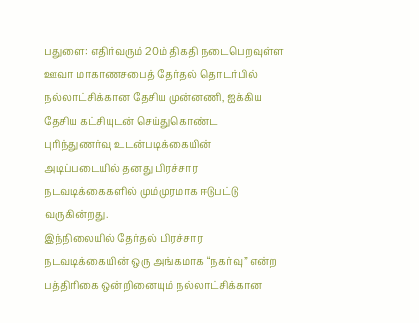பதுளை: எதிர்வரும் 20ம் திகதி நடைபெறவுள்ள ஊவா மாகாணசபைத் தேர்தல் தொடர்பில் நல்லாட்சிக்கான தேசிய முன்னணி, ஐக்கிய தேசிய கட்சியுடன் செய்துகொண்ட புரிந்துணர்வு உடன்படிக்கையின் அடிப்படையில் தனது பிரச்சார நடவடிக்கைகளில் மும்முரமாக ஈடுபட்டு வருகின்றது.
இந்நிலையில் தேர்தல் பிரச்சார நடவடிக்கையின் ஒரு அங்கமாக “நகர்வு” என்ற பத்திரிகை ஒன்றினையும் நல்லாட்சிக்கான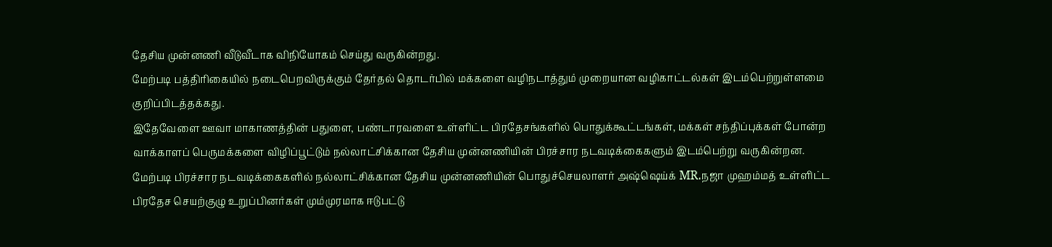தேசிய முன்னணி வீடுவீடாக விநியோகம் செய்து வருகின்றது.
மேற்படி பத்திரிகையில் நடைபெறவிருக்கும் தேர்தல் தொடர்பில் மக்களை வழிநடாத்தும் முறையான வழிகாட்டல்கள் இடம்பெற்றுள்ளமை குறிப்பிடத்தக்கது.
இதேவேளை ஊவா மாகாணத்தின் பதுளை, பண்டாரவளை உள்ளிட்ட பிரதேசங்களில் பொதுக்கூட்டங்கள், மக்கள் சந்திப்புக்கள் போன்ற வாக்காளப் பெருமக்களை விழிப்பூட்டும் நல்லாட்சிக்கான தேசிய முன்னணியின் பிரச்சார நடவடிக்கைகளும் இடம்பெற்று வருகின்றன.
மேற்படி பிரச்சார நடவடிக்கைகளில் நல்லாட்சிக்கான தேசிய முன்னணியின் பொதுச்செயலாளர் அஷ்ஷெய்க் MR.நஜா முஹம்மத் உள்ளிட்ட பிரதேச செயற்குழு உறுப்பினர்கள் மும்முரமாக ஈடுபட்டு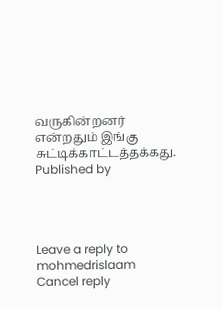வருகின்றனர் என்றதும் இங்கு சுட்டிக்காட்டத்தக்கது.
Published by




Leave a reply to mohmedrislaam Cancel reply